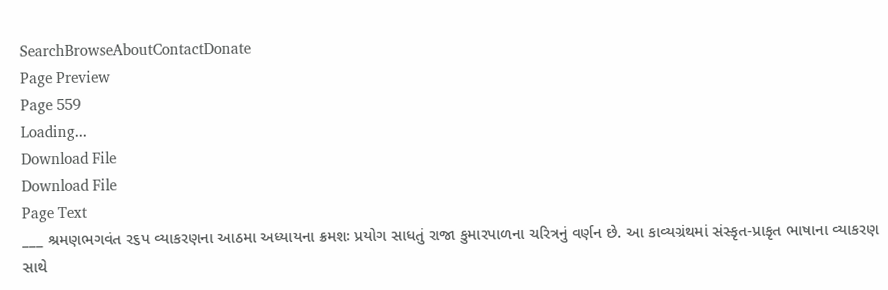SearchBrowseAboutContactDonate
Page Preview
Page 559
Loading...
Download File
Download File
Page Text
___ શ્રમણભગવંત ર૬પ વ્યાકરણના આઠમા અધ્યાયના ક્રમશઃ પ્રયોગ સાધતું રાજા કુમારપાળના ચરિત્રનું વર્ણન છે. આ કાવ્યગ્રંથમાં સંસ્કૃત-પ્રાકૃત ભાષાના વ્યાકરણ સાથે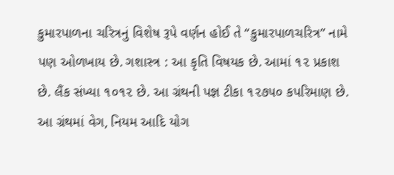કુમારપાળના ચરિત્રનું વિશેષ રૂપે વર્ણન હોઈ તે “કુમારપાળચરિત્ર” નામે પણ ઓળખાય છે. ગશાસ્ત્ર : આ કૃતિ વિષયક છે. આમાં ૧૨ પ્રકાશ છે. લૈંક સંખ્યા ૧૦૧૨ છે. આ ગ્રંથની પજ્ઞ ટીકા ૧૨૭૫૦ કપરિમાણ છે. આ ગ્રંથમાં વેગ, નિયમ આદિ યોગ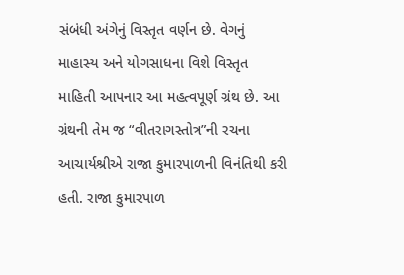સંબંધી અંગેનું વિસ્તૃત વર્ણન છે. વેગનું માહાસ્ય અને યોગસાધના વિશે વિસ્તૃત માહિતી આપનાર આ મહત્વપૂર્ણ ગ્રંથ છે. આ ગ્રંથની તેમ જ “વીતરાગસ્તોત્ર”ની રચના આચાર્યશ્રીએ રાજા કુમારપાળની વિનંતિથી કરી હતી. રાજા કુમારપાળ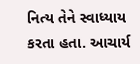નિત્ય તેને સ્વાધ્યાય કરતા હતા. આચાર્ય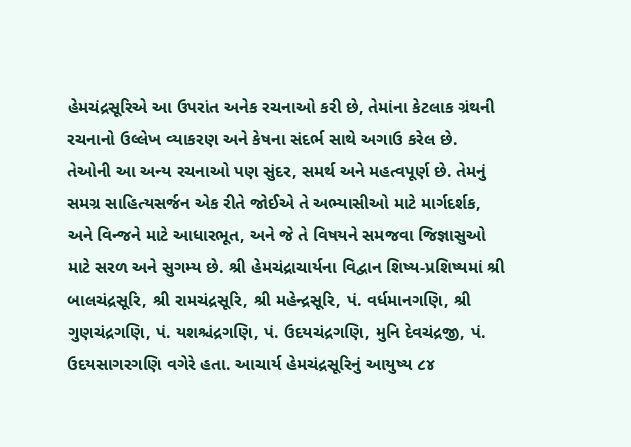હેમચંદ્રસૂરિએ આ ઉપરાંત અનેક રચનાઓ કરી છે, તેમાંના કેટલાક ગ્રંથની રચનાનો ઉલ્લેખ વ્યાકરણ અને કેષના સંદર્ભ સાથે અગાઉ કરેલ છે. તેઓની આ અન્ય રચનાઓ પણ સુંદર, સમર્થ અને મહત્વપૂર્ણ છે. તેમનું સમગ્ર સાહિત્યસર્જન એક રીતે જોઈએ તે અભ્યાસીઓ માટે માર્ગદર્શક, અને વિન્જને માટે આધારભૂત, અને જે તે વિષયને સમજવા જિજ્ઞાસુઓ માટે સરળ અને સુગમ્ય છે. શ્રી હેમચંદ્રાચાર્યના વિદ્વાન શિષ્ય-પ્રશિષ્યમાં શ્રી બાલચંદ્રસૂરિ, શ્રી રામચંદ્રસૂરિ, શ્રી મહેન્દ્રસૂરિ, પં. વર્ધમાનગણિ, શ્રી ગુણચંદ્રગણિ, પં. યશશ્ચંદ્રગણિ, પં. ઉદયચંદ્રગણિ, મુનિ દેવચંદ્રજી, પં. ઉદયસાગરગણિ વગેરે હતા. આચાર્ય હેમચંદ્રસૂરિનું આયુષ્ય ૮૪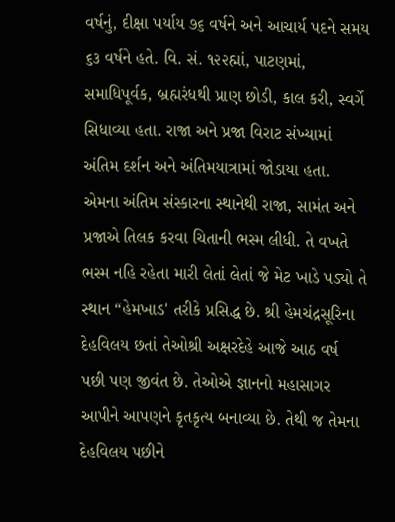વર્ષનું, દીક્ષા પર્યાય ૭૬ વર્ષને અને આચાર્ય પદને સમય ૬૩ વર્ષને હતે. વિ. સં. ૧૨૨હ્માં, પાટણમાં, સમાધિપૂર્વક, બ્રહ્મરંધથી પ્રાણ છોડી, કાલ કરી, સ્વર્ગે સિધાવ્યા હતા. રાજા અને પ્રજા વિરાટ સંખ્યામાં અંતિમ દર્શન અને અંતિમયાત્રામાં જોડાયા હતા. એમના અંતિમ સંસ્કારના સ્થાનેથી રાજા, સામંત અને પ્રજાએ તિલક કરવા ચિતાની ભસ્મ લીધી. તે વખતે ભસ્મ નહિ રહેતા મારી લેતાં લેતાં જે મેટ ખાડે પડ્યો તે સ્થાન “હેમખાડ' તરીકે પ્રસિદ્ધ છે. શ્રી હેમચંદ્રસૂરિના દેહવિલય છતાં તેઓશ્રી અક્ષરદેહે આજે આઠ વર્ષ પછી પણ જીવંત છે. તેઓએ જ્ઞાનનો મહાસાગર આપીને આપણને કૃતકૃત્ય બનાવ્યા છે. તેથી જ તેમના દેહવિલય પછીને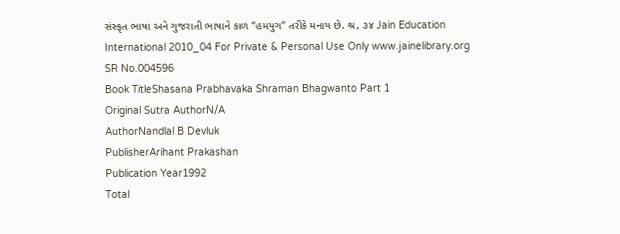સંસ્કૃત ભાષા અને ગુજરાતી ભાષાને કાળ “હમયુગ” તરીકે મનાય છે. શ્ર, ૩૪ Jain Education International 2010_04 For Private & Personal Use Only www.jainelibrary.org
SR No.004596
Book TitleShasana Prabhavaka Shraman Bhagwanto Part 1
Original Sutra AuthorN/A
AuthorNandlal B Devluk
PublisherArihant Prakashan
Publication Year1992
Total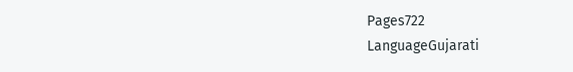Pages722
LanguageGujarati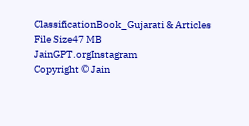ClassificationBook_Gujarati & Articles
File Size47 MB
JainGPT.orgInstagram
Copyright © Jain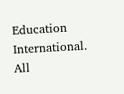Education International. All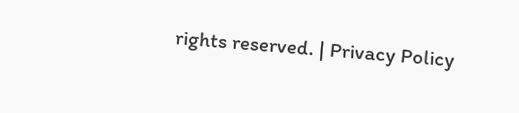rights reserved. | Privacy Policy